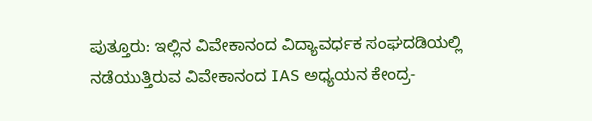ಪುತ್ತೂರು: ಇಲ್ಲಿನ ವಿವೇಕಾನಂದ ವಿದ್ಯಾವರ್ಧಕ ಸಂಘದಡಿಯಲ್ಲಿ
ನಡೆಯುತ್ತಿರುವ ವಿವೇಕಾನಂದ IAS ಅಧ್ಯಯನ ಕೇಂದ್ರ-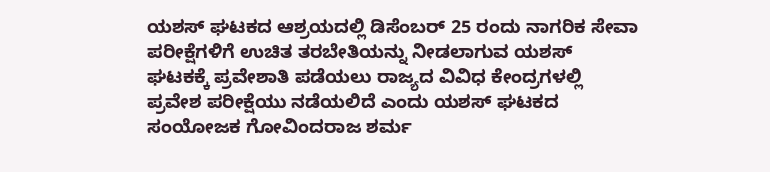ಯಶಸ್ ಘಟಕದ ಆಶ್ರಯದಲ್ಲಿ ಡಿಸೆಂಬರ್ 25 ರಂದು ನಾಗರಿಕ ಸೇವಾ
ಪರೀಕ್ಷೆಗಳಿಗೆ ಉಚಿತ ತರಬೇತಿಯನ್ನು ನೀಡಲಾಗುವ ಯಶಸ್
ಘಟಕಕ್ಕೆ ಪ್ರವೇಶಾತಿ ಪಡೆಯಲು ರಾಜ್ಯದ ವಿವಿಧ ಕೇಂದ್ರಗಳಲ್ಲಿ
ಪ್ರವೇಶ ಪರೀಕ್ಷೆಯು ನಡೆಯಲಿದೆ ಎಂದು ಯಶಸ್ ಘಟಕದ
ಸಂಯೋಜಕ ಗೋವಿಂದರಾಜ ಶರ್ಮ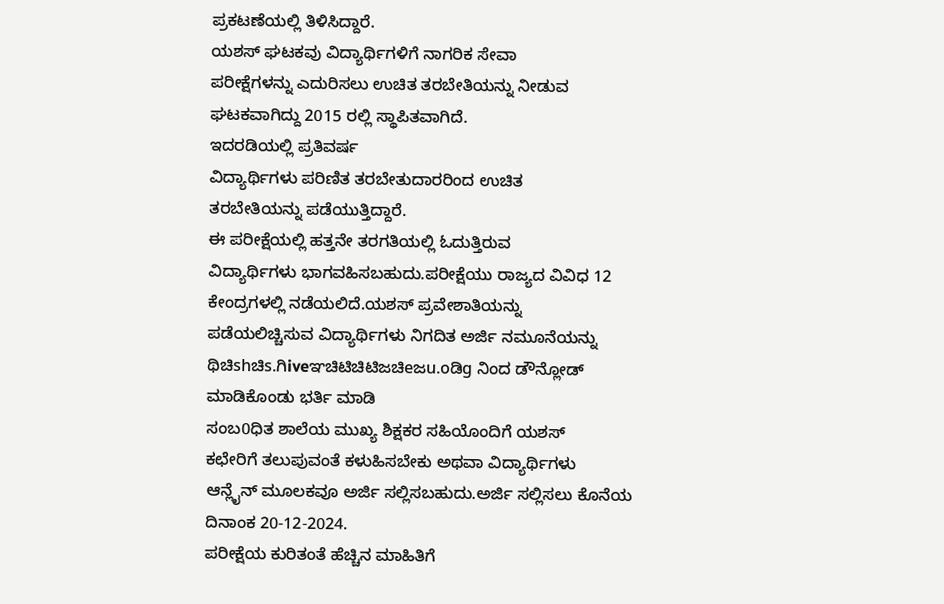ಪ್ರಕಟಣೆಯಲ್ಲಿ ತಿಳಿಸಿದ್ದಾರೆ.
ಯಶಸ್ ಘಟಕವು ವಿದ್ಯಾರ್ಥಿಗಳಿಗೆ ನಾಗರಿಕ ಸೇವಾ
ಪರೀಕ್ಷೆಗಳನ್ನು ಎದುರಿಸಲು ಉಚಿತ ತರಬೇತಿಯನ್ನು ನೀಡುವ
ಘಟಕವಾಗಿದ್ದು 2015 ರಲ್ಲಿ ಸ್ಥಾಪಿತವಾಗಿದೆ.
ಇದರಡಿಯಲ್ಲಿ ಪ್ರತಿವರ್ಷ
ವಿದ್ಯಾರ್ಥಿಗಳು ಪರಿಣಿತ ತರಬೇತುದಾರರಿಂದ ಉಚಿತ
ತರಬೇತಿಯನ್ನು ಪಡೆಯುತ್ತಿದ್ದಾರೆ.
ಈ ಪರೀಕ್ಷೆಯಲ್ಲಿ ಹತ್ತನೇ ತರಗತಿಯಲ್ಲಿ ಓದುತ್ತಿರುವ
ವಿದ್ಯಾರ್ಥಿಗಳು ಭಾಗವಹಿಸಬಹುದು.ಪರೀಕ್ಷೆಯು ರಾಜ್ಯದ ವಿವಿಧ 12
ಕೇಂದ್ರಗಳಲ್ಲಿ ನಡೆಯಲಿದೆ.ಯಶಸ್ ಪ್ರವೇಶಾತಿಯನ್ನು
ಪಡೆಯಲಿಚ್ಚಿಸುವ ವಿದ್ಯಾರ್ಥಿಗಳು ನಿಗದಿತ ಅರ್ಜಿ ನಮೂನೆಯನ್ನು
ಥಿಚಿshಚಿs.ಗಿiveಞಚಿಟಿಚಿಟಿಜಚಿeಜu.oಡಿg ನಿಂದ ಡೌನ್ಲೋಡ್ ಮಾಡಿಕೊಂಡು ಭರ್ತಿ ಮಾಡಿ
ಸಂಬ0ಧಿತ ಶಾಲೆಯ ಮುಖ್ಯ ಶಿಕ್ಷಕರ ಸಹಿಯೊಂದಿಗೆ ಯಶಸ್
ಕಛೇರಿಗೆ ತಲುಪುವಂತೆ ಕಳುಹಿಸಬೇಕು ಅಥವಾ ವಿದ್ಯಾರ್ಥಿಗಳು
ಆನ್ಲೈನ್ ಮೂಲಕವೂ ಅರ್ಜಿ ಸಲ್ಲಿಸಬಹುದು.ಅರ್ಜಿ ಸಲ್ಲಿಸಲು ಕೊನೆಯ
ದಿನಾಂಕ 20-12-2024.
ಪರೀಕ್ಷೆಯ ಕುರಿತಂತೆ ಹೆಚ್ಚಿನ ಮಾಹಿತಿಗೆ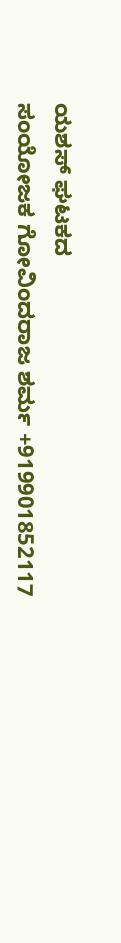ಯಶಸ್ ಘಟಕದ
ಸಂಯೋಜಕ ಗೋವಿಂದರಾಜ ಶರ್ಮ +919901852117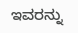ಇವರನ್ನು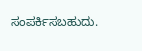ಸಂಪರ್ಕಿಸಬಹುದು.